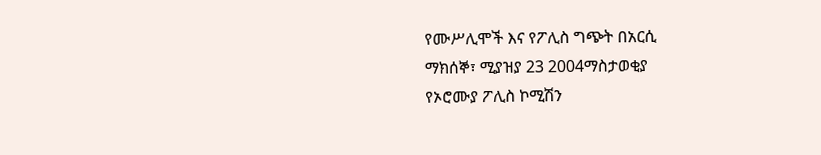የሙሥሊሞች እና የፖሊስ ግጭት በአርሲ
ማክሰኞ፣ ሚያዝያ 23 2004ማስታወቂያ
የኦሮሙያ ፖሊስ ኮሚሽን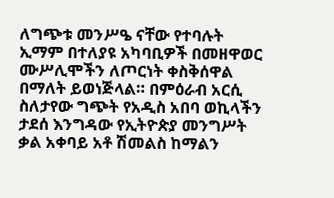ለግጭቱ መንሥዔ ናቸው የተባሉት ኢማም በተለያዩ አካባቢዎች በመዘዋወር ሙሥሊሞችን ለጦርነት ቀስቅሰዋል በማለት ይወነጅላል። በምዕራብ አርሲ ስለታየው ግጭት የአዲስ አበባ ወኪላችን ታደሰ እንግዳው የኢትዮጵያ መንግሥት ቃል አቀባይ አቶ ሽመልስ ከማልን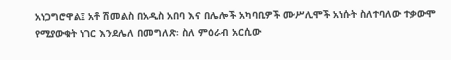አነጋግሮዋል፤ አቶ ሽመልስ በአዲስ አበባ እና በሌሎች አካባቢዎች ሙሥሊሞች አነሱት ስለተባለው ተቃውሞ የሚያውቁት ነገር እንደሌለ በመግለጽ፡ ስለ ምዕራብ አርሲው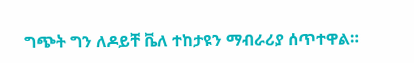ግጭት ግን ለዶይቸ ቬለ ተከታዩን ማብራሪያ ሰጥተዋል።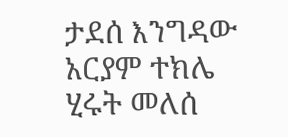ታደሰ እንግዳው
አርያም ተክሌ
ሂሩት መለሰ